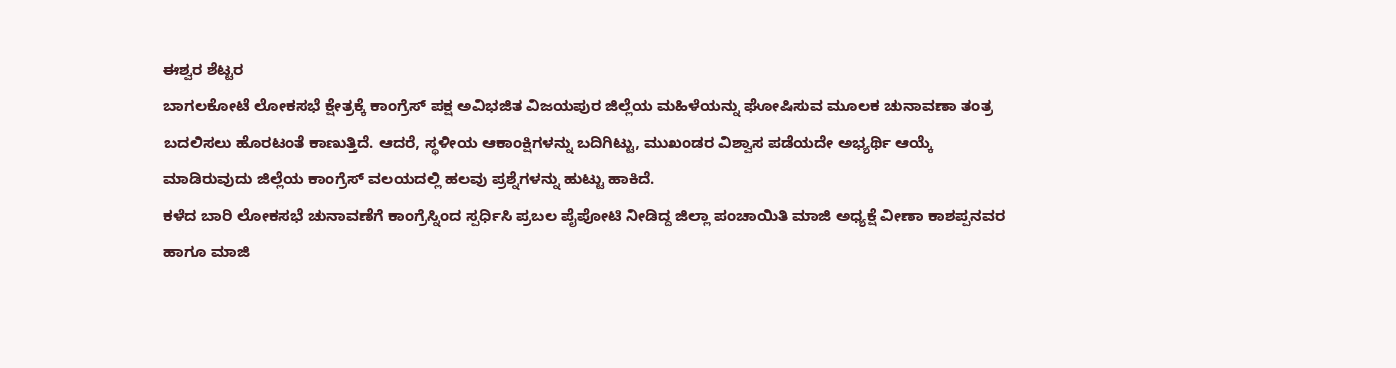ಈಶ್ವರ ಶೆಟ್ಟರ
ಬಾಗಲಕೋಟೆ ಲೋಕಸಭೆ ಕ್ಷೇತ್ರಕ್ಕೆ ಕಾಂಗ್ರೆಸ್ ಪಕ್ಷ ಅವಿಭಜಿತ ವಿಜಯಪುರ ಜಿಲ್ಲೆಯ ಮಹಿಳೆಯನ್ನು ಘೋಷಿಸುವ ಮೂಲಕ ಚುನಾವಣಾ ತಂತ್ರ ಬದಲಿಸಲು ಹೊರಟಂತೆ ಕಾಣುತ್ತಿದೆ. ಆದರೆ, ಸ್ಥಳೀಯ ಆಕಾಂಕ್ಷಿಗಳನ್ನು ಬದಿಗಿಟ್ಟು, ಮುಖಂಡರ ವಿಶ್ವಾಸ ಪಡೆಯದೇ ಅಭ್ಯರ್ಥಿ ಆಯ್ಕೆ ಮಾಡಿರುವುದು ಜಿಲ್ಲೆಯ ಕಾಂಗ್ರೆಸ್ ವಲಯದಲ್ಲಿ ಹಲವು ಪ್ರಶ್ನೆಗಳನ್ನು ಹುಟ್ಟು ಹಾಕಿದೆ.
ಕಳೆದ ಬಾರಿ ಲೋಕಸಭೆ ಚುನಾವಣೆಗೆ ಕಾಂಗ್ರೆಸ್ನಿಂದ ಸ್ಪರ್ಧಿಸಿ ಪ್ರಬಲ ಪೈಪೋಟಿ ನೀಡಿದ್ದ ಜಿಲ್ಲಾ ಪಂಚಾಯಿತಿ ಮಾಜಿ ಅಧ್ಯಕ್ಷೆ ವೀಣಾ ಕಾಶಪ್ಪನವರ ಹಾಗೂ ಮಾಜಿ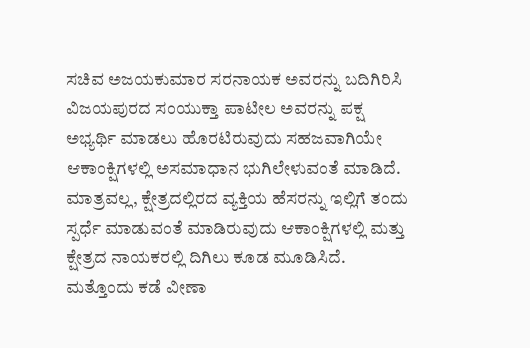ಸಚಿವ ಅಜಯಕುಮಾರ ಸರನಾಯಕ ಅವರನ್ನು ಬದಿಗಿರಿಸಿ ವಿಜಯಪುರದ ಸಂಯುಕ್ತಾ ಪಾಟೀಲ ಅವರನ್ನು ಪಕ್ಷ ಅಭ್ಯರ್ಥಿ ಮಾಡಲು ಹೊರಟಿರುವುದು ಸಹಜವಾಗಿಯೇ ಆಕಾಂಕ್ಷಿಗಳಲ್ಲಿ ಅಸಮಾಧಾನ ಭುಗಿಲೇಳುವಂತೆ ಮಾಡಿದೆ. ಮಾತ್ರವಲ್ಲ, ಕ್ಷೇತ್ರದಲ್ಲಿರದ ವ್ಯಕ್ತಿಯ ಹೆಸರನ್ನು ಇಲ್ಲಿಗೆ ತಂದು ಸ್ಪರ್ಧೆ ಮಾಡುವಂತೆ ಮಾಡಿರುವುದು ಆಕಾಂಕ್ಷಿಗಳಲ್ಲಿ ಮತ್ತು ಕ್ಷೇತ್ರದ ನಾಯಕರಲ್ಲಿ ದಿಗಿಲು ಕೂಡ ಮೂಡಿಸಿದೆ. ಮತ್ತೊಂದು ಕಡೆ ವೀಣಾ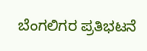ಬೆಂಗಲಿಗರ ಪ್ರತಿಭಟನೆ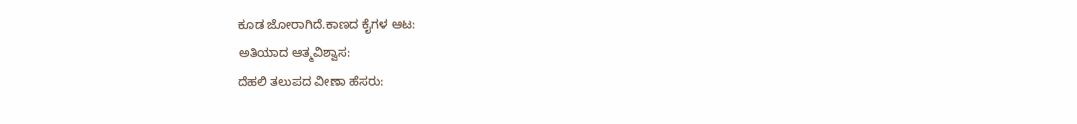ಕೂಡ ಜೋರಾಗಿದೆ.ಕಾಣದ ಕೈಗಳ ಆಟ:
ಅತಿಯಾದ ಆತ್ಮವಿಶ್ವಾಸ:
ದೆಹಲಿ ತಲುಪದ ವೀಣಾ ಹೆಸರು: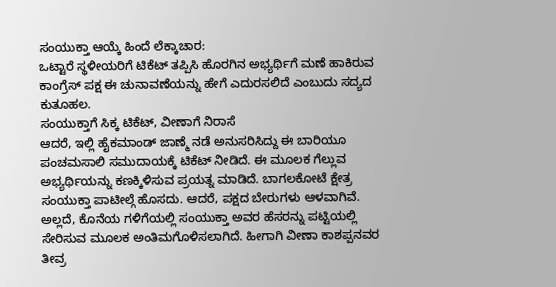ಸಂಯುಕ್ತಾ ಆಯ್ಕೆ ಹಿಂದೆ ಲೆಕ್ಕಾಚಾರ:
ಒಟ್ಟಾರೆ ಸ್ಥಳೀಯರಿಗೆ ಟಿಕೆಟ್ ತಪ್ಪಿಸಿ ಹೊರಗಿನ ಅಭ್ಯರ್ಥಿಗೆ ಮಣೆ ಹಾಕಿರುವ ಕಾಂಗ್ರೆಸ್ ಪಕ್ಷ ಈ ಚುನಾವಣೆಯನ್ನು ಹೇಗೆ ಎದುರಸಲಿದೆ ಎಂಬುದು ಸದ್ಯದ ಕುತೂಹಲ.
ಸಂಯುಕ್ತಾಗೆ ಸಿಕ್ಕ ಟಿಕೆಟ್, ವೀಣಾಗೆ ನಿರಾಸೆ
ಆದರೆ, ಇಲ್ಲಿ ಹೈಕಮಾಂಡ್ ಜಾಣ್ಮೆ ನಡೆ ಅನುಸರಿಸಿದ್ದು ಈ ಬಾರಿಯೂ ಪಂಚಮಸಾಲಿ ಸಮುದಾಯಕ್ಕೆ ಟಿಕೆಟ್ ನೀಡಿದೆ. ಈ ಮೂಲಕ ಗೆಲ್ಲುವ ಅಭ್ಯರ್ಥಿಯನ್ನು ಕಣಕ್ಕಿಳಿಸುವ ಪ್ರಯತ್ನ ಮಾಡಿದೆ. ಬಾಗಲಕೋಟೆ ಕ್ಷೇತ್ರ ಸಂಯುಕ್ತಾ ಪಾಟೀಲ್ಗೆ ಹೊಸದು. ಆದರೆ, ಪಕ್ಷದ ಬೇರುಗಳು ಆಳವಾಗಿವೆ. ಅಲ್ಲದೆ, ಕೊನೆಯ ಗಳಿಗೆಯಲ್ಲಿ ಸಂಯುಕ್ತಾ ಅವರ ಹೆಸರನ್ನು ಪಟ್ಟಿಯಲ್ಲಿ ಸೇರಿಸುವ ಮೂಲಕ ಅಂತಿಮಗೊಳಿಸಲಾಗಿದೆ. ಹೀಗಾಗಿ ವೀಣಾ ಕಾಶಪ್ಪನವರ ತೀವ್ರ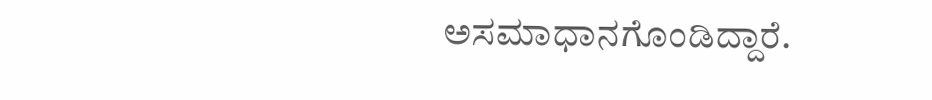ಅಸಮಾಧಾನಗೊಂಡಿದ್ದಾರೆ.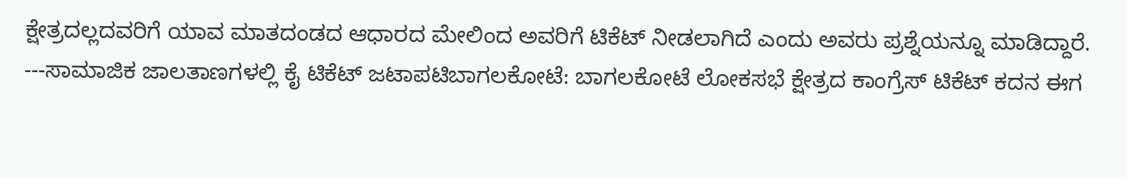ಕ್ಷೇತ್ರದಲ್ಲದವರಿಗೆ ಯಾವ ಮಾತದಂಡದ ಆಧಾರದ ಮೇಲಿಂದ ಅವರಿಗೆ ಟಿಕೆಟ್ ನೀಡಲಾಗಿದೆ ಎಂದು ಅವರು ಪ್ರಶ್ನೆಯನ್ನೂ ಮಾಡಿದ್ದಾರೆ.
---ಸಾಮಾಜಿಕ ಜಾಲತಾಣಗಳಲ್ಲಿ ಕೈ ಟಿಕೆಟ್ ಜಟಾಪಟಿಬಾಗಲಕೋಟೆ: ಬಾಗಲಕೋಟೆ ಲೋಕಸಭೆ ಕ್ಷೇತ್ರದ ಕಾಂಗ್ರೆಸ್ ಟಿಕೆಟ್ ಕದನ ಈಗ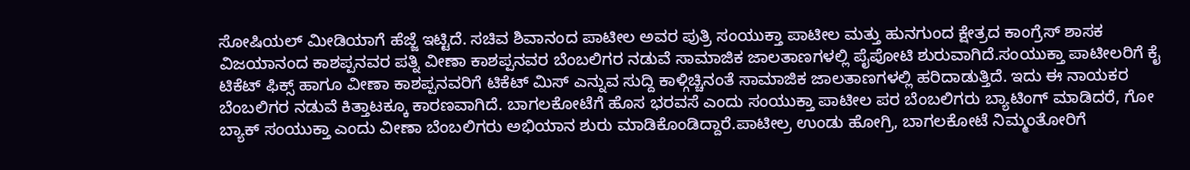ಸೋಷಿಯಲ್ ಮೀಡಿಯಾಗೆ ಹೆಜ್ಜೆ ಇಟ್ಟಿದೆ. ಸಚಿವ ಶಿವಾನಂದ ಪಾಟೀಲ ಅವರ ಪುತ್ರಿ ಸಂಯುಕ್ತಾ ಪಾಟೀಲ ಮತ್ತು ಹುನಗುಂದ ಕ್ಷೇತ್ರದ ಕಾಂಗ್ರೆಸ್ ಶಾಸಕ ವಿಜಯಾನಂದ ಕಾಶಪ್ಪನವರ ಪತ್ನಿ ವೀಣಾ ಕಾಶಪ್ಪನವರ ಬೆಂಬಲಿಗರ ನಡುವೆ ಸಾಮಾಜಿಕ ಜಾಲತಾಣಗಳಲ್ಲಿ ಪೈಪೋಟಿ ಶುರುವಾಗಿದೆ.ಸಂಯುಕ್ತಾ ಪಾಟೀಲರಿಗೆ ಕೈ ಟಿಕೆಟ್ ಫಿಕ್ಸ್ ಹಾಗೂ ವೀಣಾ ಕಾಶಪ್ಪನವರಿಗೆ ಟಿಕೆಟ್ ಮಿಸ್ ಎನ್ನುವ ಸುದ್ದಿ ಕಾಳ್ಗಿಚ್ಚಿನಂತೆ ಸಾಮಾಜಿಕ ಜಾಲತಾಣಗಳಲ್ಲಿ ಹರಿದಾಡುತ್ತಿದೆ. ಇದು ಈ ನಾಯಕರ ಬೆಂಬಲಿಗರ ನಡುವೆ ಕಿತ್ತಾಟಕ್ಕೂ ಕಾರಣವಾಗಿದೆ. ಬಾಗಲಕೋಟೆಗೆ ಹೊಸ ಭರವಸೆ ಎಂದು ಸಂಯುಕ್ತಾ ಪಾಟೀಲ ಪರ ಬೆಂಬಲಿಗರು ಬ್ಯಾಟಿಂಗ್ ಮಾಡಿದರೆ, ಗೋ ಬ್ಯಾಕ್ ಸಂಯುಕ್ತಾ ಎಂದು ವೀಣಾ ಬೆಂಬಲಿಗರು ಅಭಿಯಾನ ಶುರು ಮಾಡಿಕೊಂಡಿದ್ದಾರೆ.ಪಾಟೀಲ್ರ ಉಂಡು ಹೋಗ್ರಿ, ಬಾಗಲಕೋಟೆ ನಿಮ್ಮಂತೋರಿಗೆ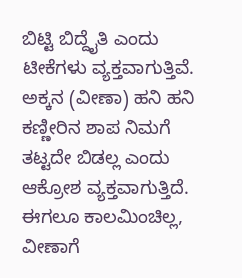ಬಿಟ್ಟಿ ಬಿದ್ದೈತಿ ಎಂದು ಟೀಕೆಗಳು ವ್ಯಕ್ತವಾಗುತ್ತಿವೆ. ಅಕ್ಕನ (ವೀಣಾ) ಹನಿ ಹನಿ ಕಣ್ಣೀರಿನ ಶಾಪ ನಿಮಗೆ ತಟ್ಟದೇ ಬಿಡಲ್ಲ ಎಂದು ಆಕ್ರೋಶ ವ್ಯಕ್ತವಾಗುತ್ತಿದೆ. ಈಗಲೂ ಕಾಲಮಿಂಚಿಲ್ಲ, ವೀಣಾಗೆ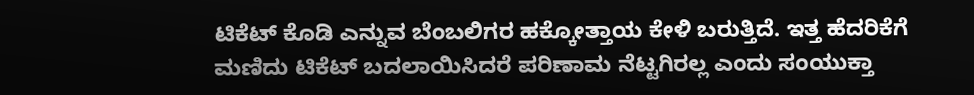ಟಿಕೆಟ್ ಕೊಡಿ ಎನ್ನುವ ಬೆಂಬಲಿಗರ ಹಕ್ಕೋತ್ತಾಯ ಕೇಳಿ ಬರುತ್ತಿದೆ. ಇತ್ತ ಹೆದರಿಕೆಗೆ ಮಣಿದು ಟಿಕೆಟ್ ಬದಲಾಯಿಸಿದರೆ ಪರಿಣಾಮ ನೆಟ್ಟಗಿರಲ್ಲ ಎಂದು ಸಂಯುಕ್ತಾ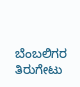ಬೆಂಬಲಿಗರ ತಿರುಗೇಟು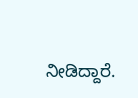ನೀಡಿದ್ದಾರೆ.